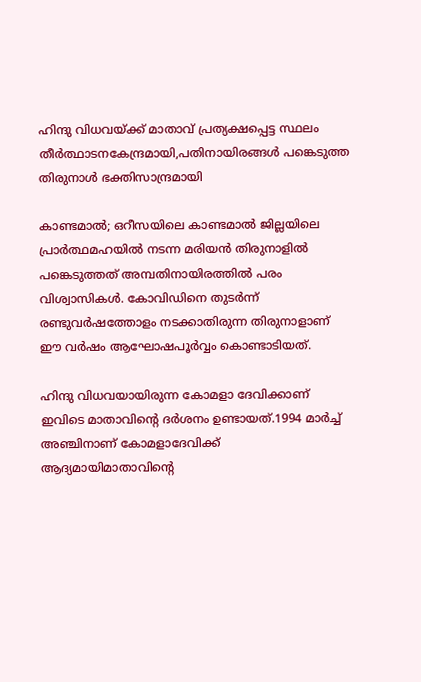ഹിന്ദു വിധവയ്ക്ക് മാതാവ് പ്രത്യക്ഷപ്പെട്ട സ്ഥലം തീര്‍ത്ഥാടനകേന്ദ്രമായി,പതിനായിരങ്ങള്‍ പങ്കെടുത്ത തിരുനാള്‍ ഭക്തിസാന്ദ്രമായി

കാണ്ടമാല്‍; ഒറീസയിലെ കാണ്ടമാല്‍ ജില്ലയിലെ പ്രാര്‍ത്ഥമഹയില്‍ നടന്ന മരിയന്‍ തിരുനാളില്‍ പങ്കെടുത്തത് അമ്പതിനായിരത്തില്‍ പരം വിശ്വാസികള്‍. കോവിഡിനെ തുടര്‍ന്ന് രണ്ടുവര്‍ഷത്തോളം നടക്കാതിരുന്ന തിരുനാളാണ് ഈ വര്‍ഷം ആഘോഷപൂര്‍വ്വം കൊണ്ടാടിയത്.

ഹിന്ദു വിധവയായിരുന്ന കോമളാ ദേവിക്കാണ് ഇവിടെ മാതാവിന്റെ ദര്‍ശനം ഉണ്ടായത്.1994 മാര്‍ച്ച് അഞ്ചിനാണ് കോമളാദേവിക്ക് ആദ്യമായിമാതാവിന്റെ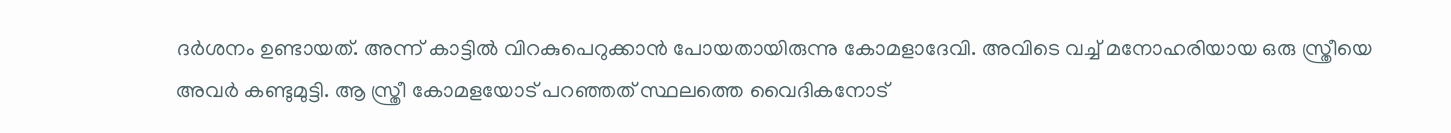ദര്‍ശനം ഉണ്ടായത്. അന്ന് കാട്ടില്‍ വിറകുപെറുക്കാന്‍ പോയതായിരുന്നു കോമളാദേവി. അവിടെ വച്ച് മനോഹരിയായ ഒരു സ്ത്രീയെ അവര്‍ കണ്ടുമുട്ടി. ആ സ്ത്രീ കോമളയോട് പറഞ്ഞത് സ്ഥലത്തെ വൈദികനോട്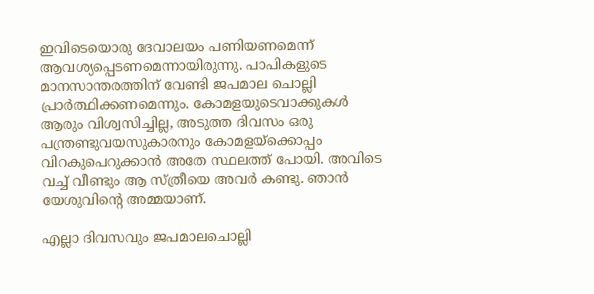ഇവിടെയൊരു ദേവാലയം പണിയണമെന്ന് ആവശ്യപ്പെടണമെന്നായിരുന്നു. പാപികളുടെ മാനസാന്തരത്തിന് വേണ്ടി ജപമാല ചൊല്ലി പ്രാര്‍ത്ഥിക്കണമെന്നും. കോമളയുടെവാക്കുകള്‍ ആരും വിശ്വസിച്ചില്ല, അടുത്ത ദിവസം ഒരു പന്ത്രണ്ടുവയസുകാരനും കോമളയ്‌ക്കൊപ്പം വിറകുപെറുക്കാന്‍ അതേ സ്ഥലത്ത് പോയി. അവിടെ വച്ച് വീണ്ടും ആ സ്ത്രീയെ അവര്‍ കണ്ടു. ഞാന്‍ യേശുവിന്റെ അമ്മയാണ്.

എല്ലാ ദിവസവും ജപമാലചൊല്ലി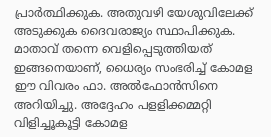പ്രാര്‍ത്ഥിക്കുക. അതുവഴി യേശുവിലേക്ക് അടുക്കുക ദൈവരാജ്യം സ്ഥാപിക്കുക. മാതാവ് തന്നെ വെളിപ്പെടുത്തിയത് ഇങ്ങനെയാണ്, ധൈര്യം സംഭരിച്ച് കോമള ഈ വിവരം ഫാ. അല്‍ഫോന്‍സിനെ അറിയിച്ചു. അദ്ദേഹം പളളിക്കമ്മറ്റി വിളിച്ചൂകൂട്ടി കോമള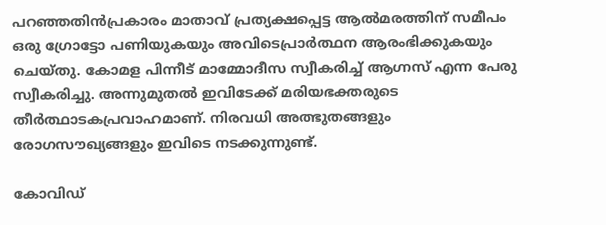പറഞ്ഞതിന്‍പ്രകാരം മാതാവ് പ്രത്യക്ഷപ്പെട്ട ആല്‍മരത്തിന് സമീപം ഒരു ഗ്രോട്ടോ പണിയുകയും അവിടെപ്രാര്‍ത്ഥന ആരംഭിക്കുകയും ചെയ്തു. കോമള പിന്നീട് മാമ്മോദീസ സ്വീകരിച്ച് ആഗ്നസ് എന്ന പേരു സ്വീകരിച്ചു. അന്നുമുതല്‍ ഇവിടേക്ക് മരിയഭക്തരുടെ തീര്‍ത്ഥാടകപ്രവാഹമാണ്. നിരവധി അത്ഭുതങ്ങളും രോഗസൗഖ്യങ്ങളും ഇവിടെ നടക്കുന്നുണ്ട്.

കോവിഡ്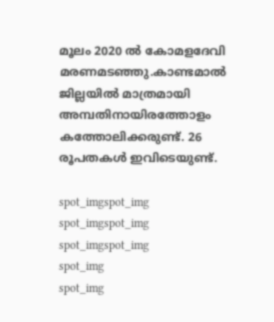മൂലം 2020 ല്‍ കോമളദേവി മരണമടഞ്ഞു.കാണ്ടമാല്‍ ജില്ലയില്‍ മാത്രമായി അമ്പതിനായിരത്തോളം കത്തോലിക്കരുണ്ട്. 26 രൂപതകള്‍ ഇവിടെയുണ്ട്.

spot_imgspot_img
spot_imgspot_img
spot_imgspot_img
spot_img
spot_img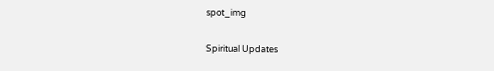spot_img

Spiritual Updates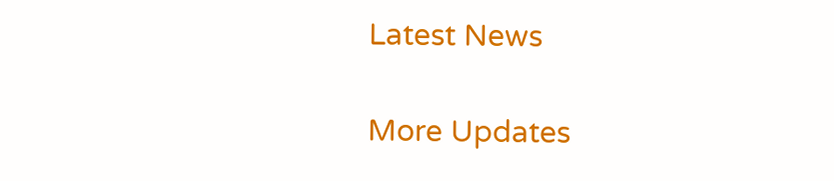Latest News

More Updates